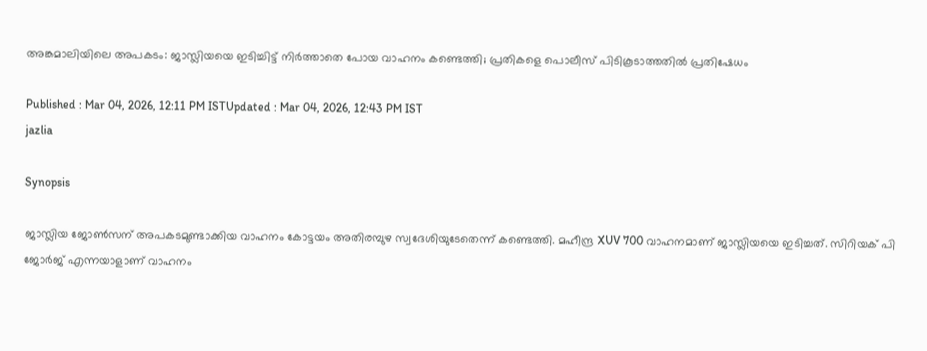അങ്കമാലിയിലെ അപകടം: ജാസ്ലിയയെ ഇടിച്ചിട്ട് നിർത്താതെ പോയ വാഹനം കണ്ടെത്തി; പ്രതികളെ പൊലീസ് പിടികൂടാത്തതിൽ പ്രതിഷേധം

Published : Mar 04, 2026, 12:11 PM ISTUpdated : Mar 04, 2026, 12:43 PM IST
jazlia

Synopsis

ജാസ്ലിയ ജോൺസന് അപകടമുണ്ടാക്കിയ വാഹനം കോട്ടയം അതിരമ്പുഴ സ്വദേശിയുടേതെന്ന് കണ്ടെത്തി. മഹീന്ദ്ര XUV 700 വാഹനമാണ് ജാസ്ലിയയെ ഇടിച്ചത്. സിറിയക് പി ജോർജ് എന്നയാളാണ് വാഹനം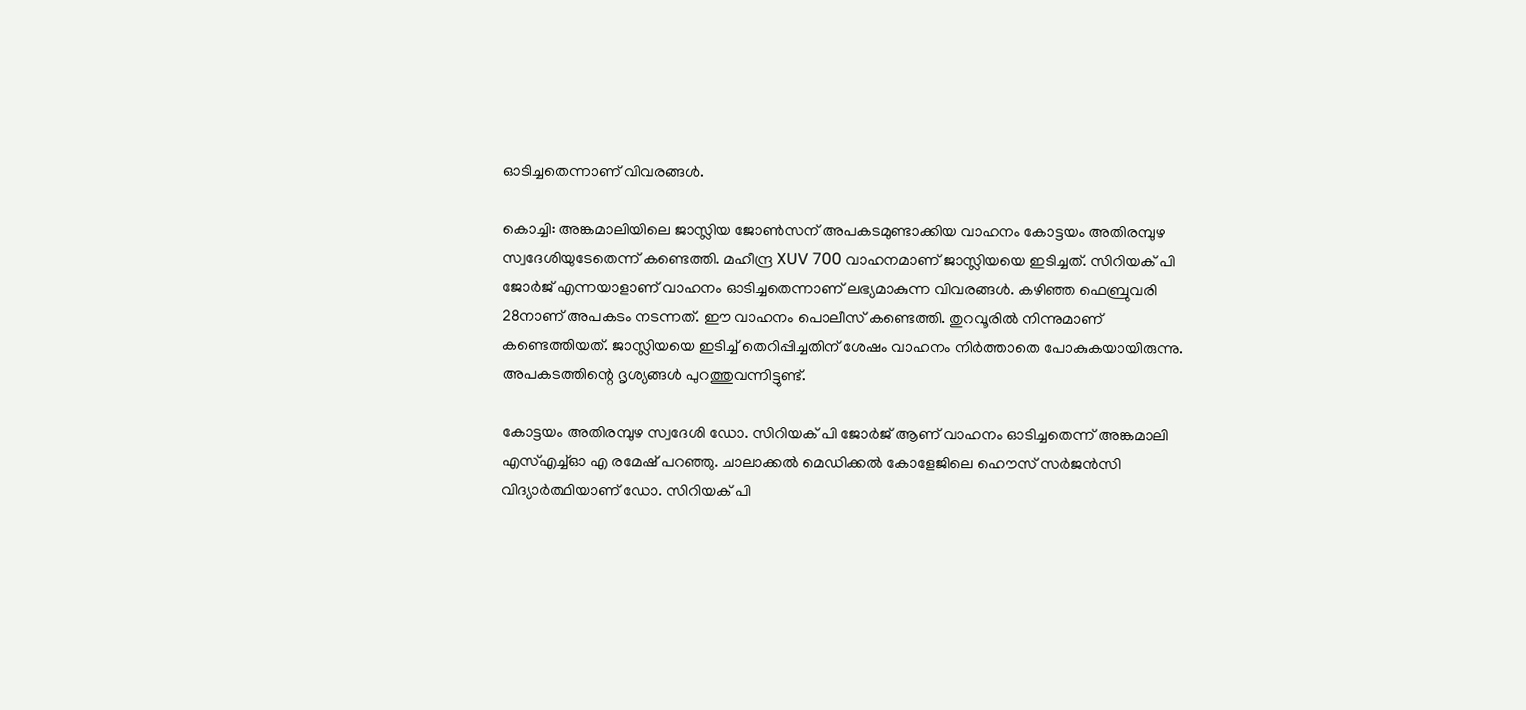ഓടിച്ചതെന്നാണ് വിവരങ്ങൾ.

കൊച്ചി: അങ്കമാലിയിലെ ജാസ്ലിയ ജോൺസന് അപകടമുണ്ടാക്കിയ വാഹനം കോട്ടയം അതിരമ്പുഴ സ്വദേശിയുടേതെന്ന് കണ്ടെത്തി. മഹീന്ദ്ര XUV 700 വാഹനമാണ് ജാസ്ലിയയെ ഇടിച്ചത്. സിറിയക് പി ജോർജ് എന്നയാളാണ് വാഹനം ഓടിച്ചതെന്നാണ് ലഭ്യമാകുന്ന വിവരങ്ങൾ. കഴിഞ്ഞ ഫെബ്രുവരി 28നാണ് അപകടം നടന്നത്. ഈ വാഹനം പൊലീസ് കണ്ടെത്തി. തുറവൂരിൽ നിന്നുമാണ് കണ്ടെത്തിയത്. ജാസ്ലിയയെ ഇടിച്ച് തെറിപ്പിച്ചതിന് ശേഷം വാഹനം നിർത്താതെ പോകുകയായിരുന്നു. അപകടത്തിന്റെ ദൃശ്യങ്ങൾ പുറത്തുവന്നിട്ടുണ്ട്.

കോട്ടയം അതിരമ്പുഴ സ്വദേശി ഡോ. സിറിയക് പി ജോർജ് ആണ് വാഹനം ഓടിച്ചതെന്ന് അങ്കമാലി എസ്എച്ച്ഓ എ രമേഷ് പറഞ്ഞു. ചാലാക്കൽ മെഡിക്കൽ കോളേജിലെ ഹൌസ് സർജൻസി വിദ്യാർത്ഥിയാണ് ഡോ. സിറിയക് പി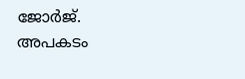ജോർജ്. അപകടം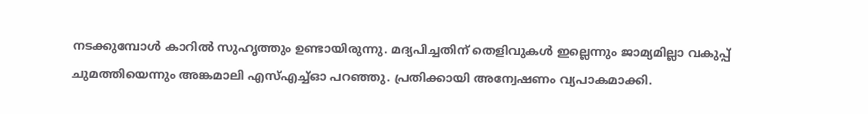നടക്കുമ്പോൾ കാറിൽ സുഹൃത്തും ഉണ്ടായിരുന്നു. മദ്യപിച്ചതിന് തെളിവുകൾ ഇല്ലെന്നും ജാമ്യമില്ലാ വകുപ്പ് ചുമത്തിയെന്നും അങ്കമാലി എസ്എച്ച്ഓ പറഞ്ഞു. പ്രതിക്കായി അന്വേഷണം വ്യപാകമാക്കി.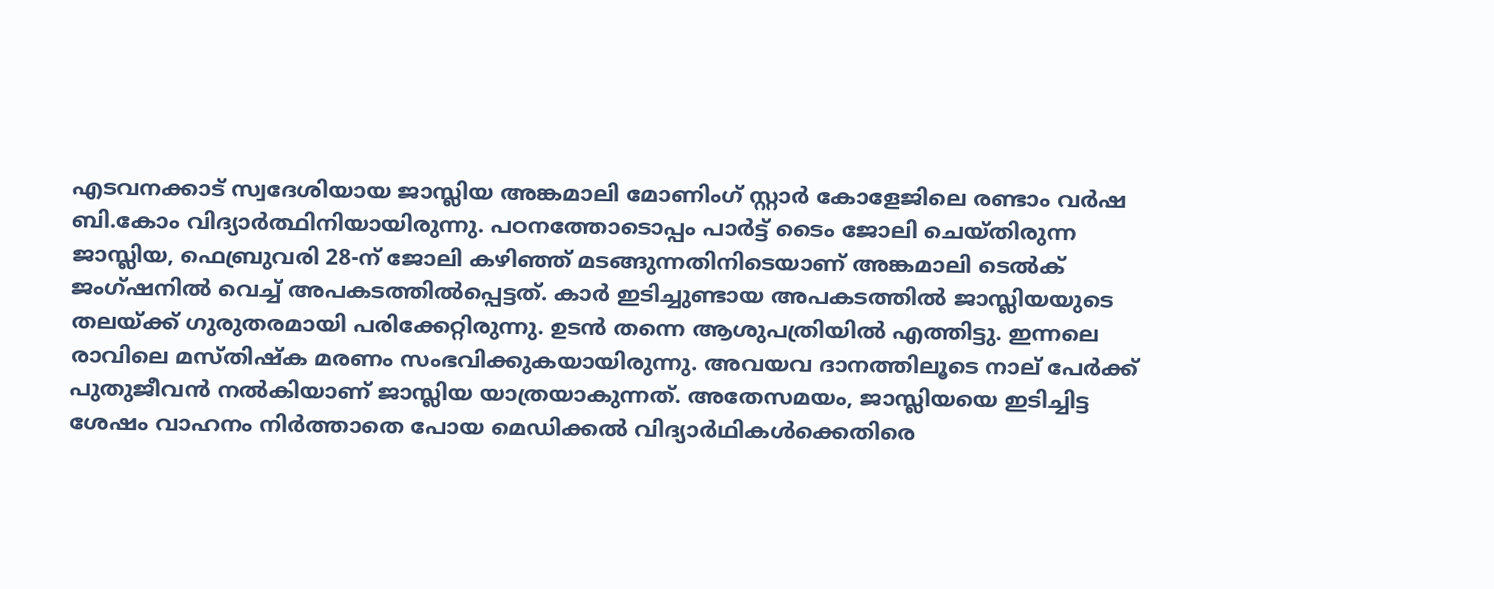എടവനക്കാട് സ്വദേശിയായ ജാസ്ലിയ അങ്കമാലി മോണിംഗ് സ്റ്റാർ കോളേജിലെ രണ്ടാം വർഷ ബി.കോം വിദ്യാർത്ഥിനിയായിരുന്നു. പഠനത്തോടൊപ്പം പാർട്ട് ടൈം ജോലി ചെയ്തിരുന്ന ജാസ്ലിയ, ഫെബ്രുവരി 28-ന് ജോലി കഴിഞ്ഞ് മടങ്ങുന്നതിനിടെയാണ് അങ്കമാലി ടെൽക് ജംഗ്ഷനിൽ വെച്ച് അപകടത്തിൽപ്പെട്ടത്. കാർ ഇടിച്ചുണ്ടായ അപകടത്തിൽ ജാസ്ലിയയുടെ തലയ്ക്ക് ഗുരുതരമായി പരിക്കേറ്റിരുന്നു. ഉടൻ തന്നെ ആശുപത്രിയിൽ എത്തിട്ടു. ഇന്നലെ രാവിലെ മസ്തിഷ്ക മരണം സംഭവിക്കുകയായിരുന്നു. അവയവ ദാനത്തിലൂടെ നാല് പേർക്ക് പുതുജീവൻ നൽകിയാണ് ജാസ്ലിയ യാത്രയാകുന്നത്. അതേസമയം, ജാസ്ലിയയെ ഇടിച്ചിട്ട ശേഷം വാഹനം നിർത്താതെ പോയ മെഡിക്കൽ വിദ്യാർഥികൾക്കെതിരെ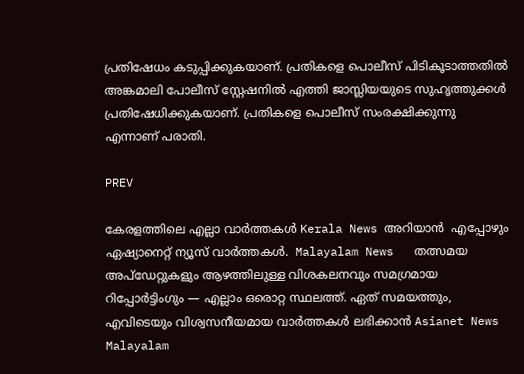പ്രതിഷേധം കടുപ്പിക്കുകയാണ്. പ്രതികളെ പൊലീസ് പിടികൂടാത്തതിൽ അങ്കമാലി പോലീസ് സ്റ്റേഷനിൽ എത്തി ജാസ്ലിയയുടെ സുഹൃത്തുക്കൾ പ്രതിഷേധിക്കുകയാണ്. പ്രതികളെ പൊലീസ് സംരക്ഷിക്കുന്നു എന്നാണ് പരാതി.

PREV

കേരളത്തിലെ എല്ലാ വാർത്തകൾ Kerala News അറിയാൻ  എപ്പോഴും ഏഷ്യാനെറ്റ് ന്യൂസ് വാർത്തകൾ.  Malayalam News   തത്സമയ അപ്‌ഡേറ്റുകളും ആഴത്തിലുള്ള വിശകലനവും സമഗ്രമായ റിപ്പോർട്ടിംഗും — എല്ലാം ഒരൊറ്റ സ്ഥലത്ത്. ഏത് സമയത്തും, എവിടെയും വിശ്വസനീയമായ വാർത്തകൾ ലഭിക്കാൻ Asianet News Malayalam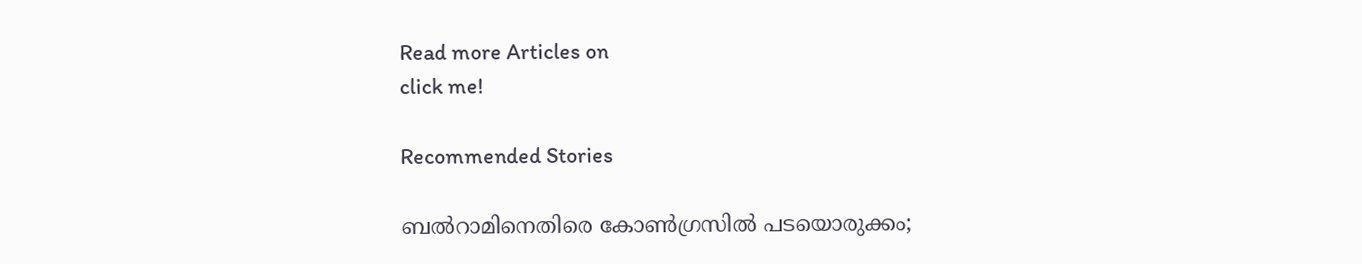Read more Articles on
click me!

Recommended Stories

ബൽറാമിനെതിരെ കോൺഗ്രസിൽ പടയൊരുക്കം;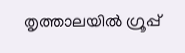തൃത്താലയിൽ ഗ്രൂപ്പ്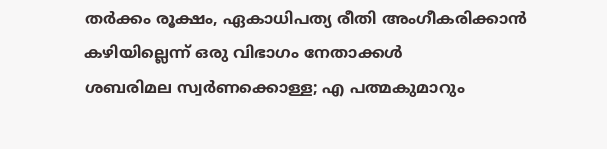തർക്കം രൂക്ഷം, ഏകാധിപത്യ രീതി അംഗീകരിക്കാൻ കഴിയില്ലെന്ന് ഒരു വിഭാഗം നേതാക്കൾ
ശബരിമല സ്വർണക്കൊള്ള; എ പത്മകുമാറും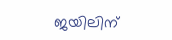ജയിലിന്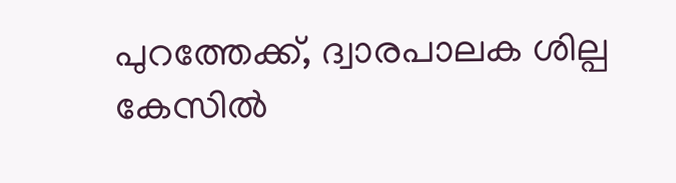പുറത്തേക്ക്, ദ്വാരപാലക ശില്പ കേസില്‍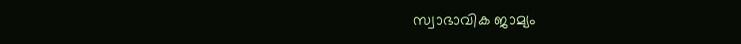സ്വാഭാവിക ജാമ്യം